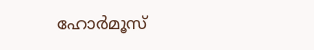ഹോര്‍മൂസ്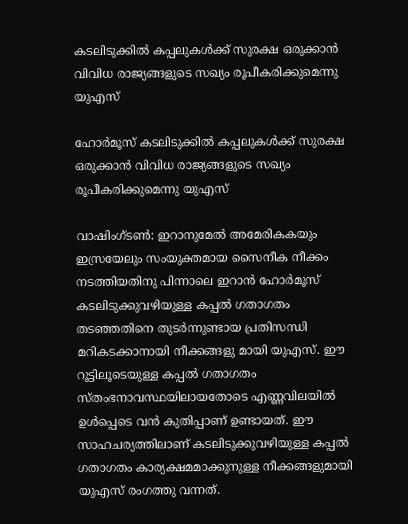കടലിടുക്കില്‍ കപ്പലുകള്‍ക്ക് സുരക്ഷ ഒരുക്കാന്‍ വിവിധ രാജ്യങ്ങളുടെ സഖ്യം രൂപീകരിക്കുമെന്നു യുഎസ്

ഹോര്‍മൂസ് കടലിടുക്കില്‍ കപ്പലുകള്‍ക്ക് സുരക്ഷ ഒരുക്കാന്‍ വിവിധ രാജ്യങ്ങളുടെ സഖ്യം രൂപീകരിക്കുമെന്നു യുഎസ്

വാഷിംഗ്ടണ്‍: ഇറാനുമേല്‍ അമേരികകയും ഇസ്രയേലും സംയുക്തമായ സൈനീക നീക്കം നടത്തിയതിനു പിന്നാലെ ഇറാന്‍ ഹോര്‍മൂസ് കടലിടുക്കുവഴിയുള്ള കപ്പല്‍ ഗതാഗതം തടഞ്ഞതിനെ തുടര്‍ന്നുണ്ടായ പ്രതിസന്ധി മറികടക്കാനായി നീക്കങ്ങളു മായി യുഎസ്. ഈ റൂട്ടിലൂടെയുള്ള കപ്പല്‍ ഗതാഗതം സ്തംഭനാവസ്ഥയിലായതോടെ എണ്ണവിലയില്‍ ഉള്‍പ്പെടെ വന്‍ കുതിപ്പാണ് ഉണ്ടായത്. ഈ സാഹചര്യത്തിലാണ് കടലിടുക്കുവഴിയുള്ള കപ്പല്‍ ഗതാഗതം കാര്യക്ഷമമാക്കുനുള്ള നീക്കങ്ങളുമായി യുഎസ് രംഗത്തു വന്നത്.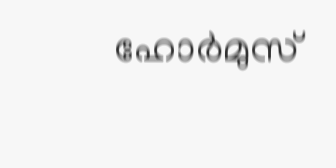ഹോര്‍മുസ്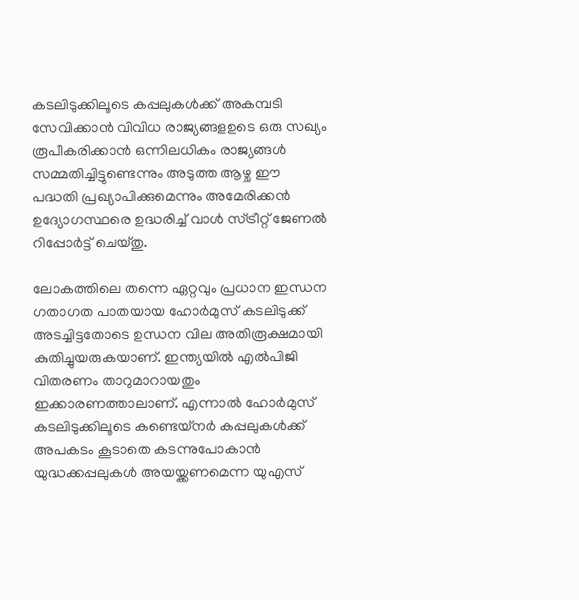കടലിടുക്കിലൂടെ കപ്പലുകള്‍ക്ക് അകമ്പടി സേവിക്കാന്‍ വിവിധ രാജ്യങ്ങളഉടെ ഒരു സഖ്യം രൂപീകരിക്കാന്‍ ഒന്നിലധികം രാജ്യങ്ങള്‍ സമ്മതിച്ചിട്ടുണ്ടെന്നും അടുത്ത ആഴ്ച ഈ പദ്ധതി പ്രഖ്യാപിക്കുമെന്നും അമേരിക്കന്‍ ഉദ്യോഗസ്ഥരെ ഉദ്ധരിച്ച് വാള്‍ സ്ട്രീറ്റ് ജേണല്‍ റിപ്പോര്‍ട്ട് ചെയ്തു.

ലോകത്തിലെ തന്നെ ഏറ്റവും പ്രധാന ഇന്ധന ഗതാഗത പാതയായ ഹോര്‍മുസ് കടലിടുക്ക് അടച്ചിട്ടതോടെ ഉന്ധന വില അതിരൂക്ഷമായി കുതിച്ചുയരുകയാണ്. ഇന്ത്യയില്‍ എല്‍പിജി വിതരണം താറുമാറായതും ഇക്കാരണത്താലാണ്. എന്നാല്‍ ഹോര്‍മുസ് കടലിടുക്കിലൂടെ കണ്ടെയ്നര്‍ കപ്പലുകള്‍ക്ക് അപകടം കൂടാതെ കടന്നുപോകാന്‍ യുദ്ധക്കപ്പലുകള്‍ അയയ്ക്കണമെന്ന യുഎസ്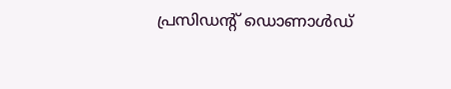പ്രസിഡന്റ് ഡൊണാള്‍ഡ്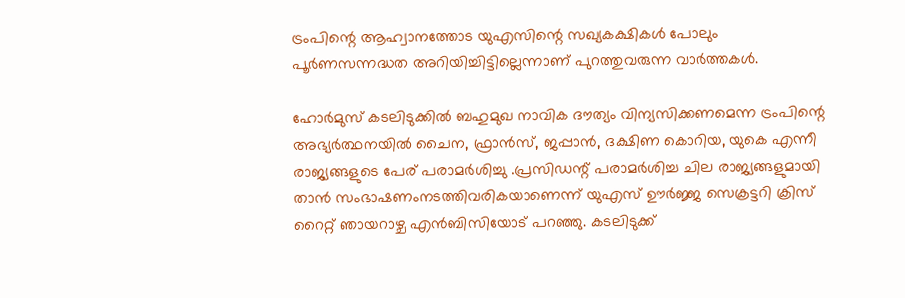ട്രംപിന്റെ ആഹ്വാനത്തോട യുഎസിന്റെ സഖ്യകക്ഷികള്‍ പോലും പൂര്‍ണസന്നദ്ധത അറിയിച്ചിട്ടില്ലെന്നാണ് പുറത്തുവരുന്ന വാര്‍ത്തകള്‍.

ഹോര്‍മുസ് കടലിടുക്കില്‍ ബഹുമുഖ നാവിക ദൗത്യം വിന്യസിക്കണമെന്ന ട്രംപിന്റെ അഭ്യര്‍ത്ഥനയില്‍ ചൈന, ഫ്രാന്‍സ്, ജപ്പാന്‍, ദക്ഷിണ കൊറിയ, യുകെ എന്നീ രാജ്യങ്ങളുടെ പേര് പരാമര്‍ശിച്ചു .പ്രസിഡന്റ് പരാമര്‍ശിച്ച ചില രാജ്യങ്ങളുമായി താന്‍ സംഭാഷണംനടത്തിവരികയാണെന്ന് യുഎസ് ഊര്‍ജ്ജ സെക്രട്ടറി ക്രിസ് റൈറ്റ് ഞായറാഴ്ച എന്‍ബിസിയോട് പറഞ്ഞു. കടലിടുക്ക്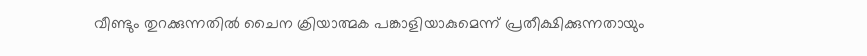വീണ്ടും തുറക്കുന്നതില്‍ ചൈന ക്രിയാത്മക പങ്കാളിയാകുമെന്ന് പ്രതീക്ഷിക്കുന്നതായും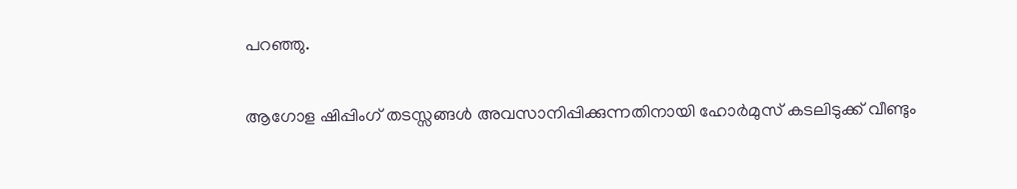പറഞ്ഞു.

ആഗോള ഷിപ്പിംഗ് തടസ്സങ്ങള്‍ അവസാനിപ്പിക്കുന്നതിനായി ഹോര്‍മുസ് കടലിടുക്ക് വീണ്ടും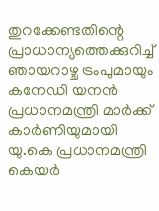തുറക്കേണ്ടതിന്റെ പ്രാധാന്യത്തെക്കുറിച്ച് ഞായറാഴ്ച ട്രംപുമായും കനേഡി യനന്‍ പ്രധാനമന്ത്രി മാര്‍ക്ക് കാര്‍ണിയുമായി യു.കെ പ്രധാനമന്ത്രി കെയര്‍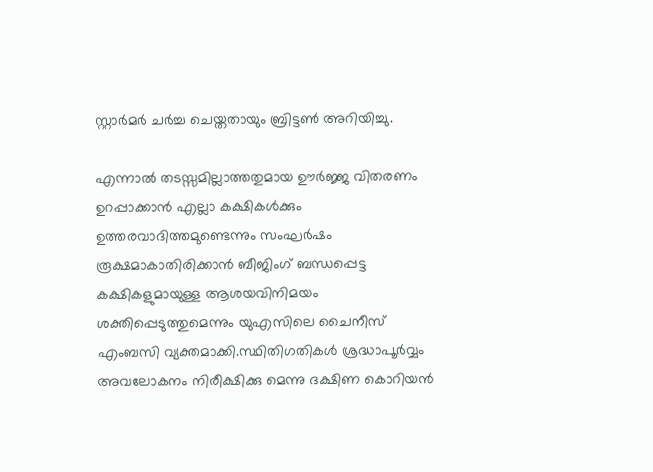സ്റ്റാര്‍മര്‍ ചര്‍ച്ച ചെയ്തതായും ബ്രിട്ടണ്‍ അറിയിച്ചു.

എന്നാല്‍ തടസ്സമില്ലാത്തതുമായ ഊര്‍ജ്ജ വിതരണം ഉറപ്പാക്കാന്‍ എല്ലാ കക്ഷികള്‍ക്കും ഉത്തരവാദിത്തമുണ്ടെന്നും സംഘര്‍ഷം രൂക്ഷമാകാതിരിക്കാന്‍ ബീജിംഗ് ബന്ധപ്പെട്ട കക്ഷികളുമായുള്ള ആശയവിനിമയം ശക്തിപ്പെടുത്തുമെന്നും യുഎസിലെ ചൈനീസ് എംബസി വ്യക്തമാക്കി.സ്ഥിതിഗതികള്‍ ശ്രദ്ധാപൂര്‍വ്വം അവലോകനം നിരീക്ഷിക്കു മെന്നു ദക്ഷിണ കൊറിയന്‍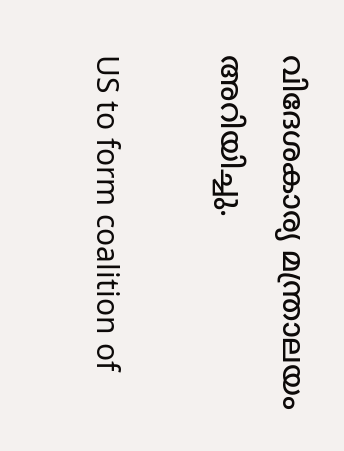വിദേശകാര്യ മന്ത്രാലയം അറിയിച്ചു.

US to form coalition of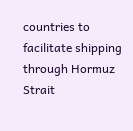countries to facilitate shipping through Hormuz Strait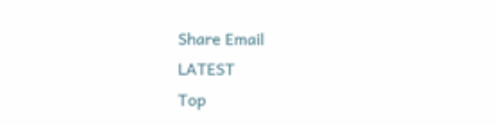Share Email
LATEST
Top